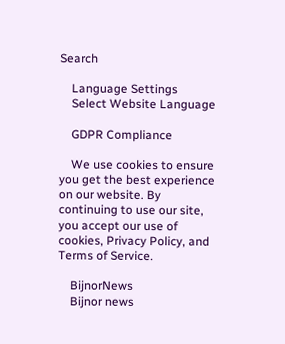Search

    Language Settings
    Select Website Language

    GDPR Compliance

    We use cookies to ensure you get the best experience on our website. By continuing to use our site, you accept our use of cookies, Privacy Policy, and Terms of Service.

    BijnorNews
    Bijnor news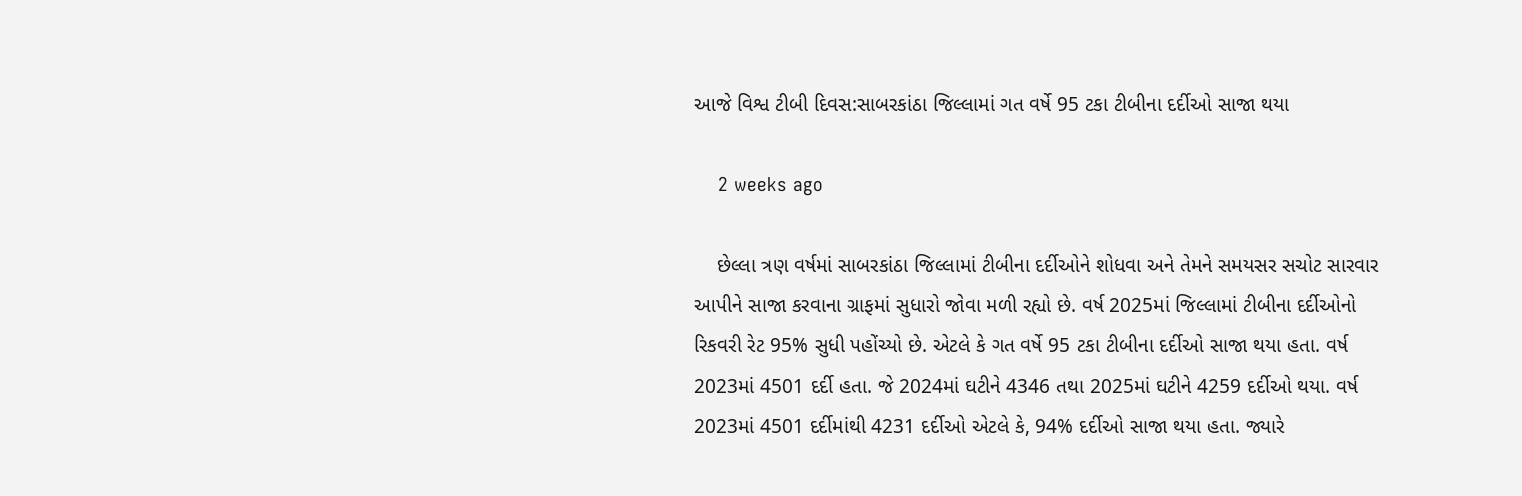આજે વિશ્વ ટીબી દિવસ:સાબરકાંઠા જિલ્લામાં ગત વર્ષે 95 ટકા ટીબીના દર્દીઓ સાજા થયા

    2 weeks ago

    છેલ્લા ત્રણ વર્ષમાં સાબરકાંઠા જિલ્લામાં ટીબીના દર્દીઓને શોધવા અને તેમને સમયસર સચોટ સારવાર આપીને સાજા કરવાના ગ્રાફમાં સુધારો જોવા મળી રહ્યો છે. વર્ષ 2025માં જિલ્લામાં ટીબીના દર્દીઓનો રિકવરી રેટ 95% સુધી પહોંચ્યો છે. એટલે કે ગત વર્ષે 95 ટકા ટીબીના દર્દીઓ સાજા થયા હતા. વર્ષ 2023માં 4501 દર્દી હતા. જે 2024માં ઘટીને 4346 તથા 2025માં ઘટીને 4259 દર્દીઓ થયા. વર્ષ 2023માં 4501 દર્દીમાંથી 4231 દર્દીઓ એટલે કે, 94% દર્દીઓ સાજા થયા હતા. જ્યારે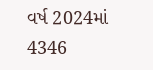વર્ષ 2024માં 4346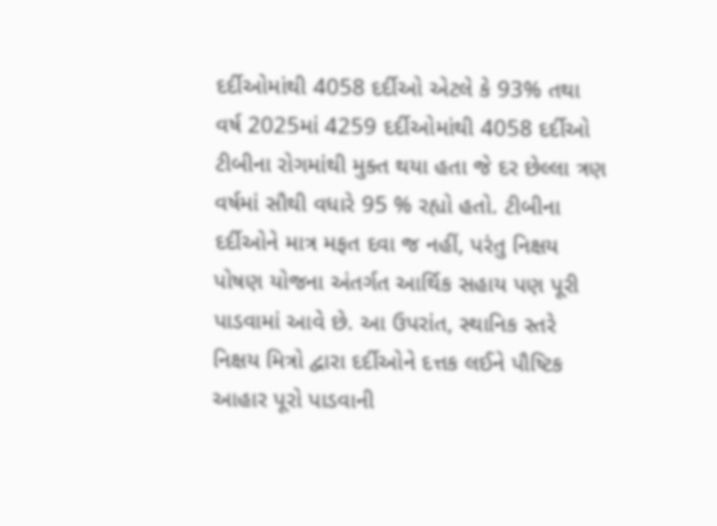દર્દીઓમાંથી 4058 દર્દીઓ એટલે કે 93% તથા વર્ષ 2025માં 4259 દર્દીઓમાંથી 4058 દર્દીઓ ટીબીના રોગમાંથી મુક્ત થયા હતા જે દર છેલ્લા ત્રણ વર્ષમાં સૌથી વધારે 95 % રહ્યો હતો. ટીબીના દર્દીઓને માત્ર મફત દવા જ નહીં, પરંતુ નિક્ષય પોષણ યોજના અંતર્ગત આર્થિક સહાય પણ પૂરી પાડવામાં આવે છે. આ ઉપરાંત, સ્થાનિક સ્તરે નિક્ષય મિત્રો દ્વારા દર્દીઓને દત્તક લઈને પૌષ્ટિક આહાર પૂરો પાડવાની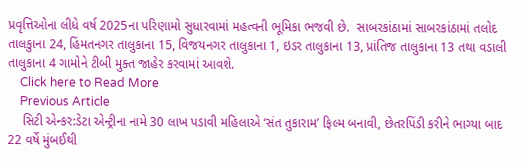પ્રવૃત્તિઓના લીધે વર્ષ 2025ના પરિણામો સુધારવામાં મહત્વની ભૂમિકા ભજવી છે.  સાબરકાંઠામાં સાબરકાંઠામાં તલોદ તાલકુાના 24, હિંમતનગર તાલુકાના 15, વિજયનગર તાલુકાના 1, ઇડર તાલુકાના 13, પ્રાંતિજ તાલુકાના 13 તથા વડાલી તાલુકાના 4 ગામોને ટીબી મુક્ત જાહેર કરવામાં આવશે.
    Click here to Read More
    Previous Article
    સિટી એન્કર:ડેટા એન્ટ્રીના નામે 30 લાખ પડાવી મહિલાએ ‘સંત તુકારામ’ ફિલ્મ બનાવી, છેતરપિંડી કરીને ભાગ્યા બાદ 22 વર્ષે મુંબઈથી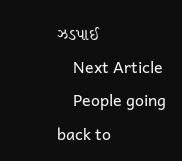ઝડપાઈ
    Next Article
    People going back to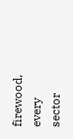firewood, every sector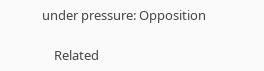under pressure: Opposition

    Related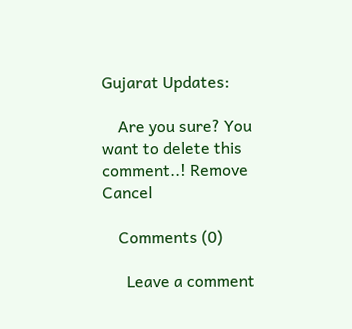Gujarat Updates:

    Are you sure? You want to delete this comment..! Remove Cancel

    Comments (0)

      Leave a comment